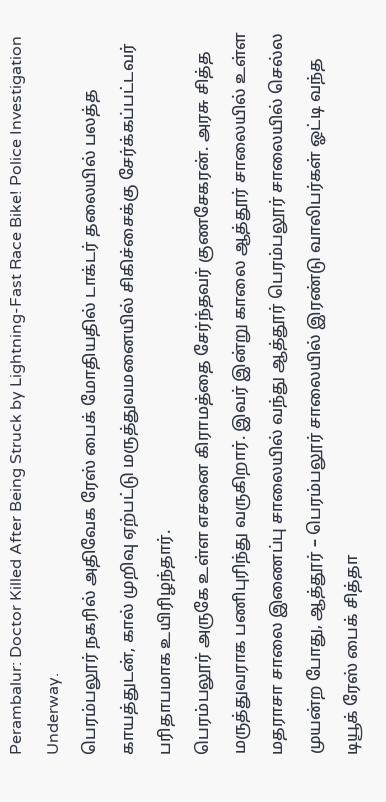Perambalur: Doctor Killed After Being Struck by Lightning-Fast Race Bike! Police Investigation Underway.
பெரம்பலூர் நகரில் அதிவேக ரேஸ் பைக் மோதியதில் டாக்டர் தலையில் பலத்த காயத்துடன், கால் முறிவு ஏற்பட்டு மருத்துவமனையில் சிகிச்சைக்கு சேர்க்கப்பட்டவர் பரிதாபமாக உயிரிழந்தார்.
பெரம்பலூர் அருகே உள்ள எசனை கிராமத்தை சேர்ந்தவர் குணசேகரன். அரசு சித்த மருத்துவராக பணிபுரிந்து வருகிறார். இவர் இன்று காலை ஆத்தூர் சாலையில் உள்ள மதராசா சாலை இணைப்பு சாலையில் வந்து ஆத்தூர் பெரம்பலூர் சாலையில் செல்ல முயன்ற போது, ஆத்தூர் – பெரம்பலூர் சாலையில் இரண்டு வாலிபர்கள் ஓட்டி வந்த டியூக் ரேஸ் பைக் சித்தா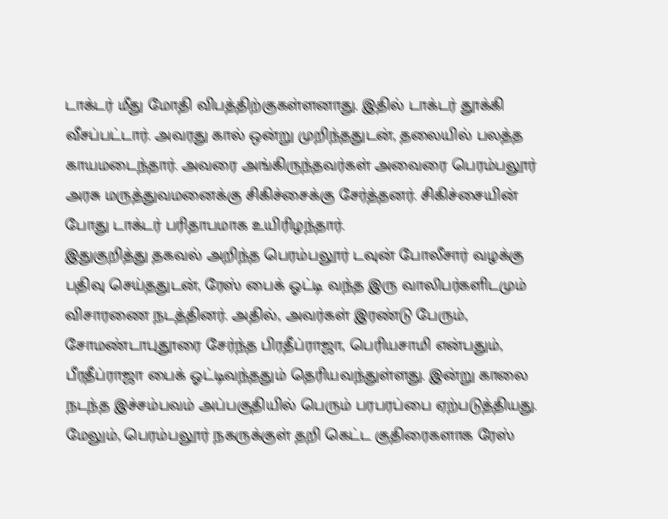டாக்டர் மீது மோதி விபத்திற்குகள்ளனாது. இதில் டாக்டர் தூக்கி வீசப்பட்டார். அவரது கால் ஒன்று முறிந்ததுடன், தலையில் பலத்த காயமடைந்தார். அவரை அங்கிருந்தவர்கள் அவைரை பெரம்பலூர் அரசு மருத்துவமனைக்கு சிகிச்சைக்கு சேர்த்தனர். சிகிச்சையின் போது டாக்டர் பரிதாபமாக உயிரிழந்தார்.
இதுகுறித்து தகவல் அறிந்த பெரம்பலூர் டவுன் போலீசார் வழக்கு பதிவு செய்ததுடன், ரேஸ் பைக் ஓட்டி வந்த இரு வாலிபர்களிடமும் விசாரணை நடத்தினர். அதில், அவர்கள் இரண்டு பேரும், சோமண்டாபுதூரை சேர்ந்த பிரதீப்ராஜா, பெரியசாமி என்பதும், பீரதீப்ராஜா பைக் ஓட்டிவந்ததும் தெரியவந்துள்ளது. இன்று காலை நடந்த இச்சம்பவம் அப்பகுதியில் பெரும் பரபரப்பை ஏற்படுத்தியது.
மேலும், பெரம்பலூர் நகருக்குள் தறி கெட்ட குதிரைகளாக ரேஸ்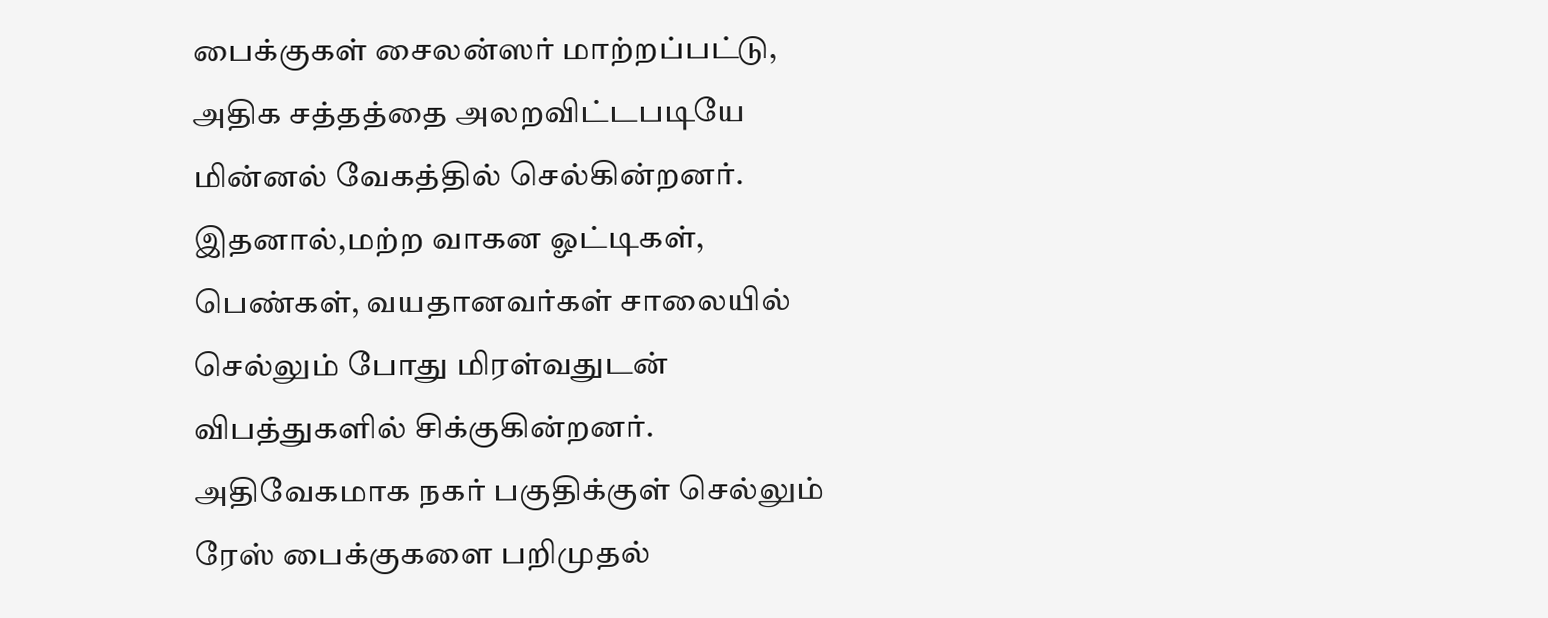பைக்குகள் சைலன்ஸர் மாற்றப்பட்டு, அதிக சத்தத்தை அலறவிட்டபடியே மின்னல் வேகத்தில் செல்கின்றனர். இதனால்,மற்ற வாகன ஓட்டிகள், பெண்கள், வயதானவர்கள் சாலையில் செல்லும் போது மிரள்வதுடன் விபத்துகளில் சிக்குகின்றனர். அதிவேகமாக நகர் பகுதிக்குள் செல்லும் ரேஸ் பைக்குகளை பறிமுதல்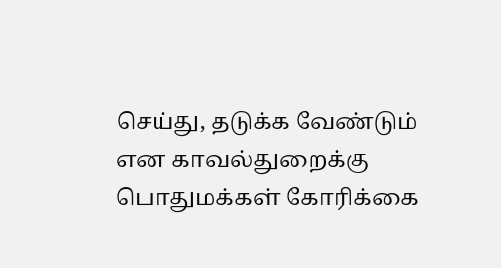செய்து, தடுக்க வேண்டும் என காவல்துறைக்கு பொதுமக்கள் கோரிக்கை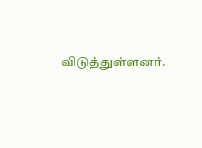விடுத்துள்ளனர்.